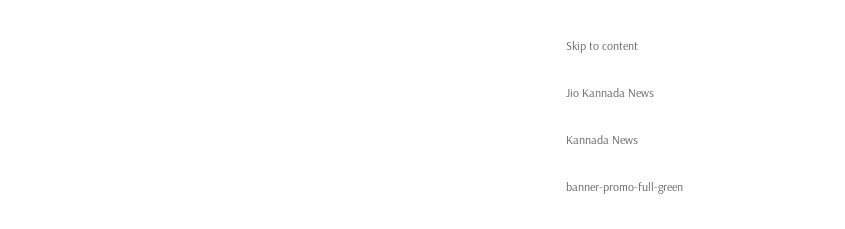Skip to content

Jio Kannada News

Kannada News

banner-promo-full-green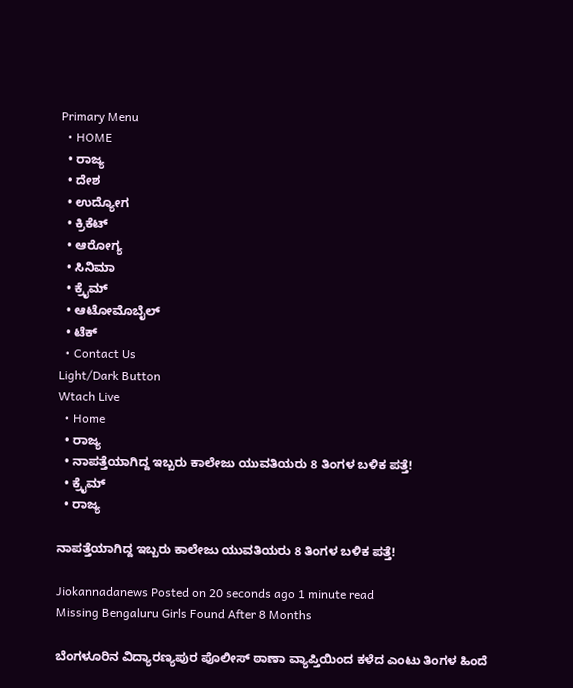Primary Menu
  • HOME
  • ರಾಜ್ಯ
  • ದೇಶ
  • ಉದ್ಯೋಗ
  • ಕ್ರಿಕೆಟ್
  • ಆರೋಗ್ಯ
  • ಸಿನಿಮಾ
  • ಕ್ರೈಮ್
  • ಆಟೋಮೊಬೈಲ್
  • ಟೆಕ್
  • Contact Us
Light/Dark Button
Wtach Live
  • Home
  • ರಾಜ್ಯ
  • ನಾಪತ್ತೆಯಾಗಿದ್ದ ಇಬ್ಬರು ಕಾಲೇಜು ಯುವತಿಯರು 8 ತಿಂಗಳ ಬಳಿಕ ಪತ್ತೆ!
  • ಕ್ರೈಮ್
  • ರಾಜ್ಯ

ನಾಪತ್ತೆಯಾಗಿದ್ದ ಇಬ್ಬರು ಕಾಲೇಜು ಯುವತಿಯರು 8 ತಿಂಗಳ ಬಳಿಕ ಪತ್ತೆ!

Jiokannadanews Posted on 20 seconds ago 1 minute read
Missing Bengaluru Girls Found After 8 Months

ಬೆಂಗಳೂರಿನ ವಿದ್ಯಾರಣ್ಯಪುರ ಪೊಲೀಸ್ ಠಾಣಾ ವ್ಯಾಪ್ತಿಯಿಂದ ಕಳೆದ ಎಂಟು ತಿಂಗಳ ಹಿಂದೆ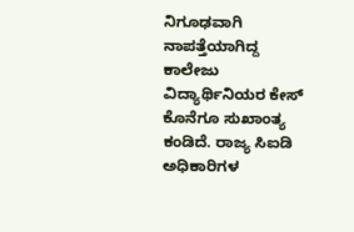ನಿಗೂಢವಾಗಿ ನಾಪತ್ತೆಯಾಗಿದ್ದ ಕಾಲೇಜು ವಿದ್ಯಾರ್ಥಿನಿಯರ ಕೇಸ್ ಕೊನೆಗೂ ಸುಖಾಂತ್ಯ ಕಂಡಿದೆ. ರಾಜ್ಯ ಸಿಐಡಿ ಅಧಿಕಾರಿಗಳ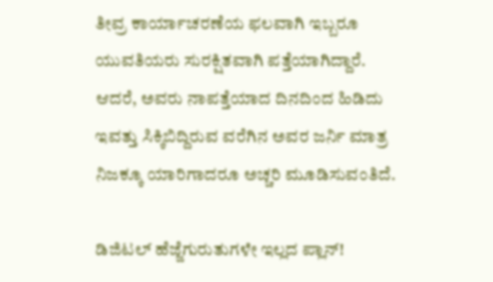ತೀವ್ರ ಕಾರ್ಯಾಚರಣೆಯ ಫಲವಾಗಿ ಇಬ್ಬರೂ ಯುವತಿಯರು ಸುರಕ್ಷಿತವಾಗಿ ಪತ್ತೆಯಾಗಿದ್ದಾರೆ. ಆದರೆ, ಅವರು ನಾಪತ್ತೆಯಾದ ದಿನದಿಂದ ಹಿಡಿದು ಇವತ್ತು ಸಿಕ್ಕಿಬಿದ್ದಿರುವ ವರೆಗಿನ ಅವರ ಜರ್ನಿ ಮಾತ್ರ ನಿಜಕ್ಕೂ ಯಾರಿಗಾದರೂ ಅಚ್ಚರಿ ಮೂಡಿಸುವಂತಿದೆ.

ಡಿಜಿಟಲ್ ಹೆಜ್ಜೆಗುರುತುಗಳೇ ಇಲ್ಲದ ಪ್ಲಾನ್!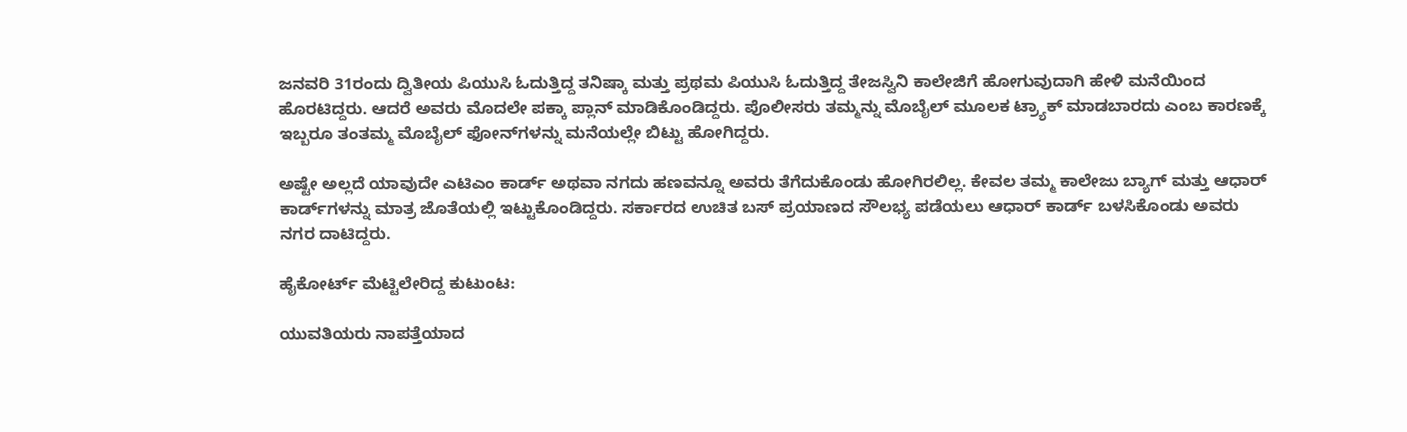ಜನವರಿ 31ರಂದು ದ್ವಿತೀಯ ಪಿಯುಸಿ ಓದುತ್ತಿದ್ದ ತನಿಷ್ಕಾ ಮತ್ತು ಪ್ರಥಮ ಪಿಯುಸಿ ಓದುತ್ತಿದ್ದ ತೇಜಸ್ವಿನಿ ಕಾಲೇಜಿಗೆ ಹೋಗುವುದಾಗಿ ಹೇಳಿ ಮನೆಯಿಂದ ಹೊರಟಿದ್ದರು. ಆದರೆ ಅವರು ಮೊದಲೇ ಪಕ್ಕಾ ಪ್ಲಾನ್ ಮಾಡಿಕೊಂಡಿದ್ದರು. ಪೊಲೀಸರು ತಮ್ಮನ್ನು ಮೊಬೈಲ್ ಮೂಲಕ ಟ್ರ್ಯಾಕ್ ಮಾಡಬಾರದು ಎಂಬ ಕಾರಣಕ್ಕೆ ಇಬ್ಬರೂ ತಂತಮ್ಮ ಮೊಬೈಲ್ ಫೋನ್‌ಗಳನ್ನು ಮನೆಯಲ್ಲೇ ಬಿಟ್ಟು ಹೋಗಿದ್ದರು.

ಅಷ್ಟೇ ಅಲ್ಲದೆ ಯಾವುದೇ ಎಟಿಎಂ ಕಾರ್ಡ್ ಅಥವಾ ನಗದು ಹಣವನ್ನೂ ಅವರು ತೆಗೆದುಕೊಂಡು ಹೋಗಿರಲಿಲ್ಲ. ಕೇವಲ ತಮ್ಮ ಕಾಲೇಜು ಬ್ಯಾಗ್ ಮತ್ತು ಆಧಾರ್ ಕಾರ್ಡ್‌ಗಳನ್ನು ಮಾತ್ರ ಜೊತೆಯಲ್ಲಿ ಇಟ್ಟುಕೊಂಡಿದ್ದರು. ಸರ್ಕಾರದ ಉಚಿತ ಬಸ್ ಪ್ರಯಾಣದ ಸೌಲಭ್ಯ ಪಡೆಯಲು ಆಧಾರ್ ಕಾರ್ಡ್ ಬಳಸಿಕೊಂಡು ಅವರು ನಗರ ದಾಟಿದ್ದರು.

ಹೈಕೋರ್ಟ್ ಮೆಟ್ಟಿಲೇರಿದ್ದ ಕುಟುಂಟ:

ಯುವತಿಯರು ನಾಪತ್ತೆಯಾದ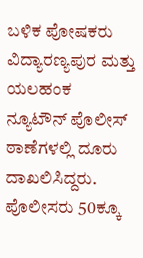ಬಳಿಕ ಪೋಷಕರು ವಿದ್ಯಾರಣ್ಯಪುರ ಮತ್ತು ಯಲಹಂಕ ನ್ಯೂಟೌನ್ ಪೊಲೀಸ್ ಠಾಣೆಗಳಲ್ಲಿ ದೂರು ದಾಖಲಿಸಿದ್ದರು. ಪೊಲೀಸರು 50ಕ್ಕೂ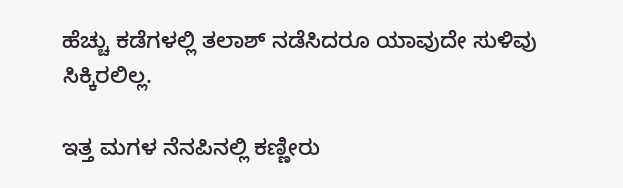ಹೆಚ್ಚು ಕಡೆಗಳಲ್ಲಿ ತಲಾಶ್ ನಡೆಸಿದರೂ ಯಾವುದೇ ಸುಳಿವು ಸಿಕ್ಕಿರಲಿಲ್ಲ.

ಇತ್ತ ಮಗಳ ನೆನಪಿನಲ್ಲಿ ಕಣ್ಣೀರು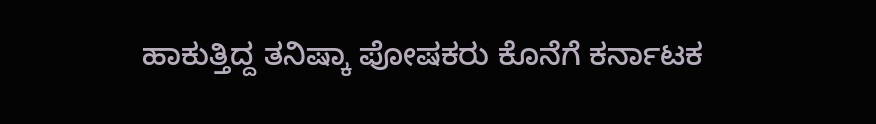ಹಾಕುತ್ತಿದ್ದ ತನಿಷ್ಕಾ ಪೋಷಕರು ಕೊನೆಗೆ ಕರ್ನಾಟಕ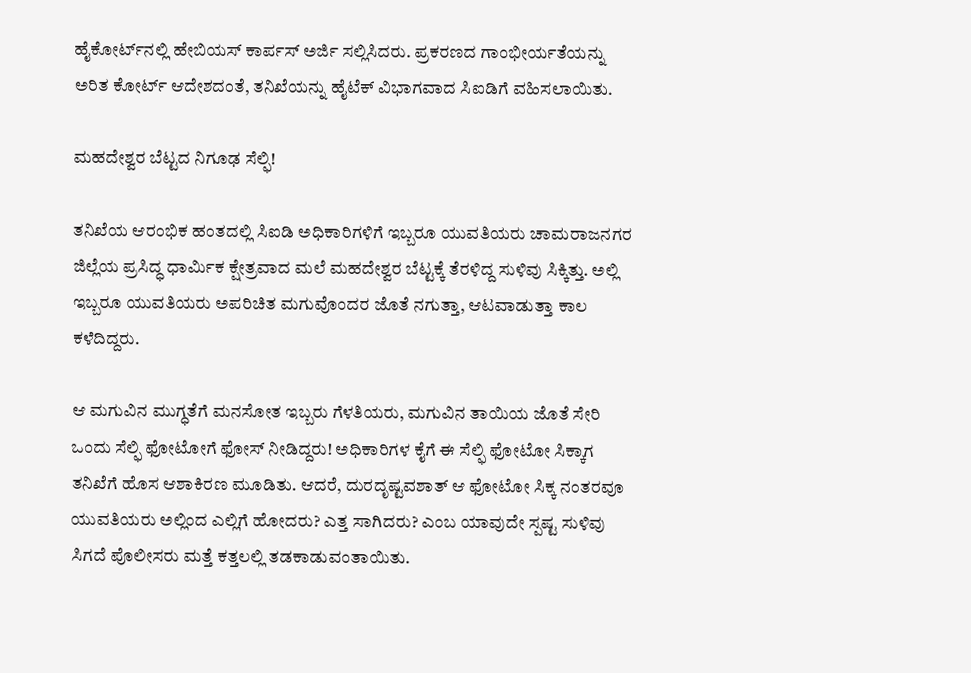ಹೈಕೋರ್ಟ್‌ನಲ್ಲಿ ಹೇಬಿಯಸ್ ಕಾರ್ಪಸ್ ಅರ್ಜಿ ಸಲ್ಲಿಸಿದರು. ಪ್ರಕರಣದ ಗಾಂಭೀರ್ಯತೆಯನ್ನು ಅರಿತ ಕೋರ್ಟ್ ಆದೇಶದಂತೆ, ತನಿಖೆಯನ್ನು ಹೈಟೆಕ್ ವಿಭಾಗವಾದ ಸಿಐಡಿಗೆ ವಹಿಸಲಾಯಿತು.

ಮಹದೇಶ್ವರ ಬೆಟ್ಟದ ನಿಗೂಢ ಸೆಲ್ಫಿ!

ತನಿಖೆಯ ಆರಂಭಿಕ ಹಂತದಲ್ಲಿ ಸಿಐಡಿ ಅಧಿಕಾರಿಗಳಿಗೆ ಇಬ್ಬರೂ ಯುವತಿಯರು ಚಾಮರಾಜನಗರ ಜಿಲ್ಲೆಯ ಪ್ರಸಿದ್ಧ ಧಾರ್ಮಿಕ ಕ್ಷೇತ್ರವಾದ ಮಲೆ ಮಹದೇಶ್ವರ ಬೆಟ್ಟಕ್ಕೆ ತೆರಳಿದ್ದ ಸುಳಿವು ಸಿಕ್ಕಿತ್ತು. ಅಲ್ಲಿ ಇಬ್ಬರೂ ಯುವತಿಯರು ಅಪರಿಚಿತ ಮಗುವೊಂದರ ಜೊತೆ ನಗುತ್ತಾ, ಆಟವಾಡುತ್ತಾ ಕಾಲ ಕಳೆದಿದ್ದರು.

ಆ ಮಗುವಿನ ಮುಗ್ಧತೆಗೆ ಮನಸೋತ ಇಬ್ಬರು ಗೆಳತಿಯರು, ಮಗುವಿನ ತಾಯಿಯ ಜೊತೆ ಸೇರಿ ಒಂದು ಸೆಲ್ಫಿ ಫೋಟೋಗೆ ಫೋಸ್ ನೀಡಿದ್ದರು! ಅಧಿಕಾರಿಗಳ ಕೈಗೆ ಈ ಸೆಲ್ಫಿ ಫೋಟೋ ಸಿಕ್ಕಾಗ ತನಿಖೆಗೆ ಹೊಸ ಆಶಾಕಿರಣ ಮೂಡಿತು. ಆದರೆ, ದುರದೃಷ್ಟವಶಾತ್ ಆ ಫೋಟೋ ಸಿಕ್ಕ ನಂತರವೂ ಯುವತಿಯರು ಅಲ್ಲಿಂದ ಎಲ್ಲಿಗೆ ಹೋದರು? ಎತ್ತ ಸಾಗಿದರು? ಎಂಬ ಯಾವುದೇ ಸ್ಪಷ್ಟ ಸುಳಿವು ಸಿಗದೆ ಪೊಲೀಸರು ಮತ್ತೆ ಕತ್ತಲಲ್ಲಿ ತಡಕಾಡುವಂತಾಯಿತು.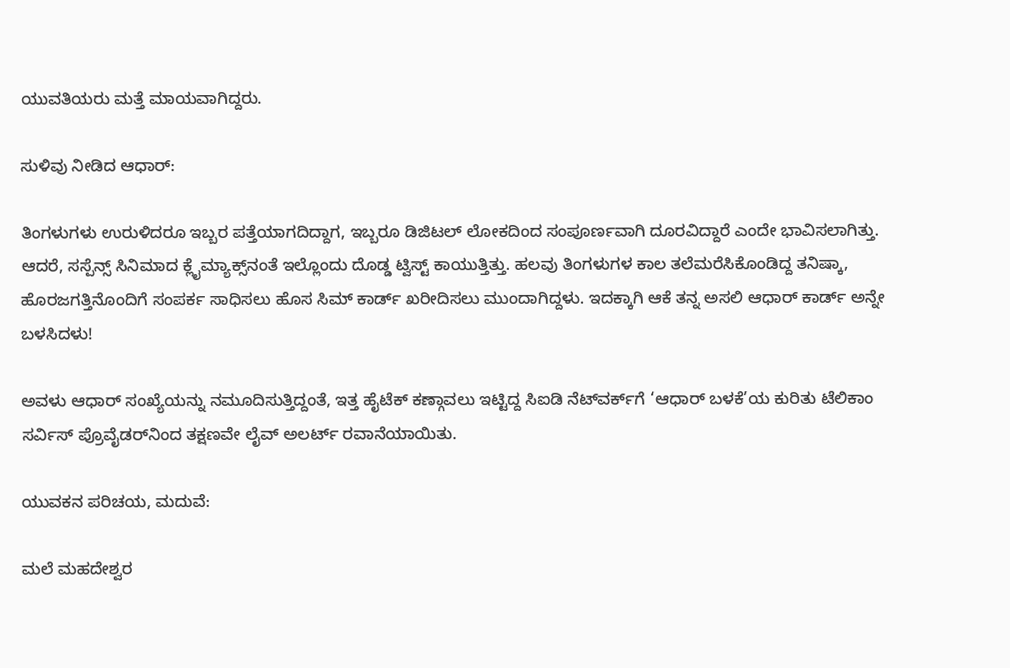ಯುವತಿಯರು ಮತ್ತೆ ಮಾಯವಾಗಿದ್ದರು.

ಸುಳಿವು ನೀಡಿದ ಆಧಾರ್:

ತಿಂಗಳುಗಳು ಉರುಳಿದರೂ ಇಬ್ಬರ ಪತ್ತೆಯಾಗದಿದ್ದಾಗ, ಇಬ್ಬರೂ ಡಿಜಿಟಲ್ ಲೋಕದಿಂದ ಸಂಪೂರ್ಣವಾಗಿ ದೂರವಿದ್ದಾರೆ ಎಂದೇ ಭಾವಿಸಲಾಗಿತ್ತು. ಆದರೆ, ಸಸ್ಪೆನ್ಸ್ ಸಿನಿಮಾದ ಕ್ಲೈಮ್ಯಾಕ್ಸ್‌ನಂತೆ ಇಲ್ಲೊಂದು ದೊಡ್ಡ ಟ್ವಿಸ್ಟ್ ಕಾಯುತ್ತಿತ್ತು. ಹಲವು ತಿಂಗಳುಗಳ ಕಾಲ ತಲೆಮರೆಸಿಕೊಂಡಿದ್ದ ತನಿಷ್ಕಾ, ಹೊರಜಗತ್ತಿನೊಂದಿಗೆ ಸಂಪರ್ಕ ಸಾಧಿಸಲು ಹೊಸ ಸಿಮ್ ಕಾರ್ಡ್ ಖರೀದಿಸಲು ಮುಂದಾಗಿದ್ದಳು. ಇದಕ್ಕಾಗಿ ಆಕೆ ತನ್ನ ಅಸಲಿ ಆಧಾರ್ ಕಾರ್ಡ್ ಅನ್ನೇ ಬಳಸಿದಳು!

ಅವಳು ಆಧಾರ್ ಸಂಖ್ಯೆಯನ್ನು ನಮೂದಿಸುತ್ತಿದ್ದಂತೆ, ಇತ್ತ ಹೈಟೆಕ್ ಕಣ್ಗಾವಲು ಇಟ್ಟಿದ್ದ ಸಿಐಡಿ ನೆಟ್‌ವರ್ಕ್‌ಗೆ ‘ಆಧಾರ್ ಬಳಕೆ’ಯ ಕುರಿತು ಟೆಲಿಕಾಂ ಸರ್ವಿಸ್ ಪ್ರೊವೈಡರ್‌ನಿಂದ ತಕ್ಷಣವೇ ಲೈವ್ ಅಲರ್ಟ್ ರವಾನೆಯಾಯಿತು.

ಯುವಕನ ಪರಿಚಯ, ಮದುವೆ:

ಮಲೆ ಮಹದೇಶ್ವರ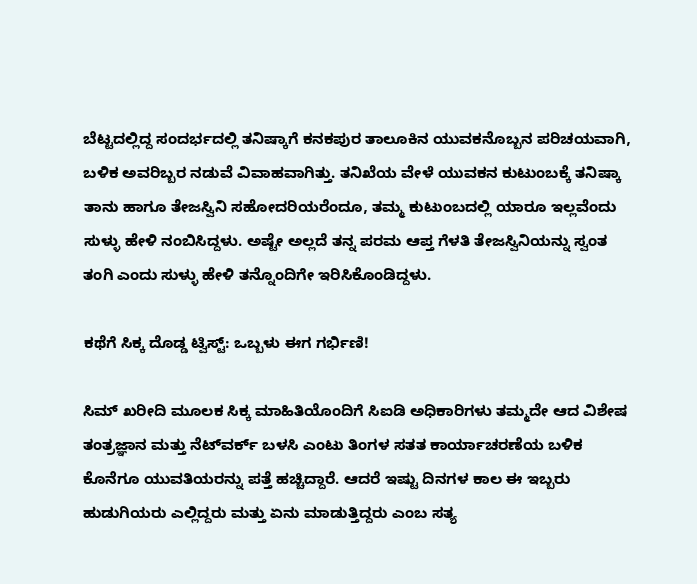ಬೆಟ್ಟದಲ್ಲಿದ್ದ ಸಂದರ್ಭದಲ್ಲಿ ತನಿಷ್ಕಾಗೆ ಕನಕಪುರ ತಾಲೂಕಿನ ಯುವಕನೊಬ್ಬನ ಪರಿಚಯವಾಗಿ, ಬಳಿಕ ಅವರಿಬ್ಬರ ನಡುವೆ ವಿವಾಹವಾಗಿತ್ತು. ತನಿಖೆಯ ವೇಳೆ ಯುವಕನ ಕುಟುಂಬಕ್ಕೆ ತನಿಷ್ಕಾ ತಾನು ಹಾಗೂ ತೇಜಸ್ವಿನಿ ಸಹೋದರಿಯರೆಂದೂ, ತಮ್ಮ ಕುಟುಂಬದಲ್ಲಿ ಯಾರೂ ಇಲ್ಲವೆಂದು ಸುಳ್ಳು ಹೇಳಿ ನಂಬಿಸಿದ್ದಳು. ಅಷ್ಟೇ ಅಲ್ಲದೆ ತನ್ನ ಪರಮ ಆಪ್ತ ಗೆಳತಿ ತೇಜಸ್ವಿನಿಯನ್ನು ಸ್ವಂತ ತಂಗಿ ಎಂದು ಸುಳ್ಳು ಹೇಳಿ ತನ್ನೊಂದಿಗೇ ಇರಿಸಿಕೊಂಡಿದ್ದಳು.

ಕಥೆಗೆ ಸಿಕ್ಕ ದೊಡ್ಡ ಟ್ವಿಸ್ಟ್: ಒಬ್ಬಳು ಈಗ ಗರ್ಭಿಣಿ!

ಸಿಮ್ ಖರೀದಿ ಮೂಲಕ ಸಿಕ್ಕ ಮಾಹಿತಿಯೊಂದಿಗೆ ಸಿಐಡಿ ಅಧಿಕಾರಿಗಳು ತಮ್ಮದೇ ಆದ ವಿಶೇಷ ತಂತ್ರಜ್ಞಾನ ಮತ್ತು ನೆಟ್‌ವರ್ಕ್ ಬಳಸಿ ಎಂಟು ತಿಂಗಳ ಸತತ ಕಾರ್ಯಾಚರಣೆಯ ಬಳಿಕ ಕೊನೆಗೂ ಯುವತಿಯರನ್ನು ಪತ್ತೆ ಹಚ್ಚಿದ್ದಾರೆ. ಆದರೆ ಇಷ್ಟು ದಿನಗಳ ಕಾಲ ಈ ಇಬ್ಬರು ಹುಡುಗಿಯರು ಎಲ್ಲಿದ್ದರು ಮತ್ತು ಏನು ಮಾಡುತ್ತಿದ್ದರು ಎಂಬ ಸತ್ಯ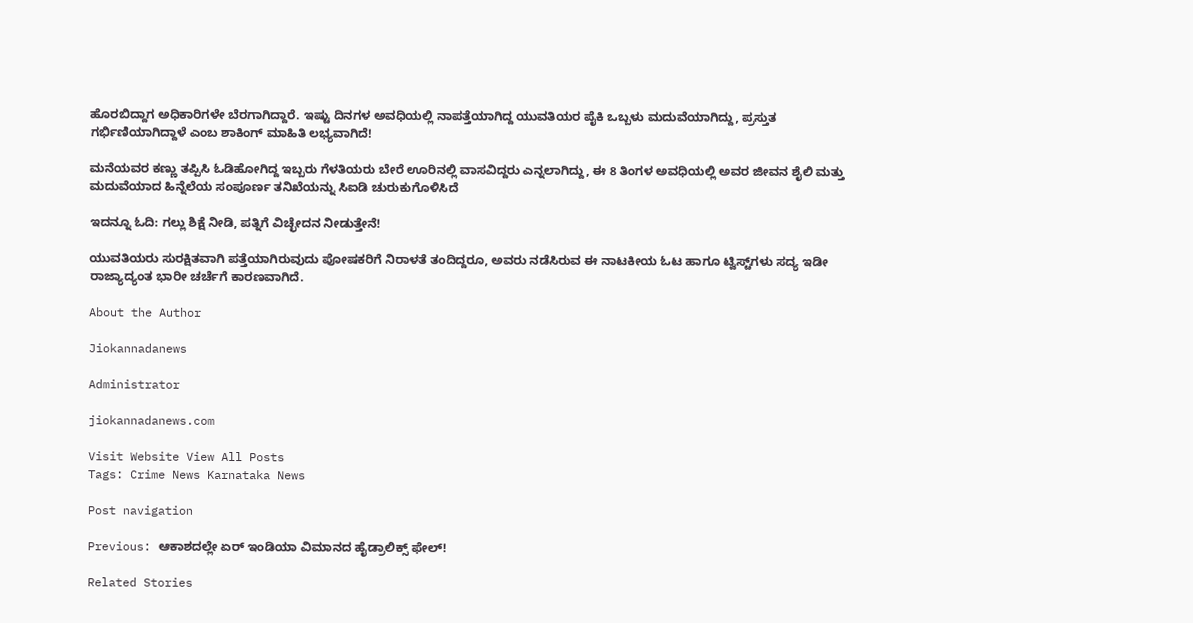ಹೊರಬಿದ್ದಾಗ ಅಧಿಕಾರಿಗಳೇ ಬೆರಗಾಗಿದ್ದಾರೆ. ಇಷ್ಟು ದಿನಗಳ ಅವಧಿಯಲ್ಲಿ ನಾಪತ್ತೆಯಾಗಿದ್ದ ಯುವತಿಯರ ಪೈಕಿ ಒಬ್ಬಳು ಮದುವೆಯಾಗಿದ್ದು, ಪ್ರಸ್ತುತ ಗರ್ಭಿಣಿಯಾಗಿದ್ದಾಳೆ ಎಂಬ ಶಾಕಿಂಗ್ ಮಾಹಿತಿ ಲಭ್ಯವಾಗಿದೆ!

ಮನೆಯವರ ಕಣ್ಣು ತಪ್ಪಿಸಿ ಓಡಿಹೋಗಿದ್ದ ಇಬ್ಬರು ಗೆಳತಿಯರು ಬೇರೆ ಊರಿನಲ್ಲಿ ವಾಸವಿದ್ದರು ಎನ್ನಲಾಗಿದ್ದು, ಈ 8 ತಿಂಗಳ ಅವಧಿಯಲ್ಲಿ ಅವರ ಜೀವನ ಶೈಲಿ ಮತ್ತು ಮದುವೆಯಾದ ಹಿನ್ನೆಲೆಯ ಸಂಪೂರ್ಣ ತನಿಖೆಯನ್ನು ಸಿಐಡಿ ಚುರುಕುಗೊಳಿಸಿದೆ

ಇದನ್ನೂ ಓದಿ: ಗಲ್ಲು ಶಿಕ್ಷೆ ನೀಡಿ, ಪತ್ನಿಗೆ ವಿಚ್ಛೇದನ ನೀಡುತ್ತೇನೆ!

ಯುವತಿಯರು ಸುರಕ್ಷಿತವಾಗಿ ಪತ್ತೆಯಾಗಿರುವುದು ಪೋಷಕರಿಗೆ ನಿರಾಳತೆ ತಂದಿದ್ದರೂ, ಅವರು ನಡೆಸಿರುವ ಈ ನಾಟಕೀಯ ಓಟ ಹಾಗೂ ಟ್ವಿಸ್ಟ್‌ಗಳು ಸದ್ಯ ಇಡೀ ರಾಜ್ಯಾದ್ಯಂತ ಭಾರೀ ಚರ್ಚೆಗೆ ಕಾರಣವಾಗಿದೆ.

About the Author

Jiokannadanews

Administrator

jiokannadanews.com

Visit Website View All Posts
Tags: Crime News Karnataka News

Post navigation

Previous: ಆಕಾಶದಲ್ಲೇ ಏರ್ ಇಂಡಿಯಾ ವಿಮಾನದ ಹೈಡ್ರಾಲಿಕ್ಸ್ ಫೇಲ್!

Related Stories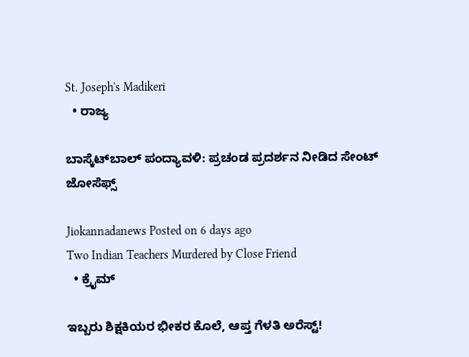St. Joseph's Madikeri
  • ರಾಜ್ಯ

ಬಾಸ್ಕೆಟ್‌ಬಾಲ್ ಪಂದ್ಯಾವಳಿ: ಪ್ರಚಂಡ ಪ್ರದರ್ಶನ ನೀಡಿದ ಸೇಂಟ್ ಜೋಸೆಫ್ಸ್

Jiokannadanews Posted on 6 days ago
Two Indian Teachers Murdered by Close Friend
  • ಕ್ರೈಮ್

ಇಬ್ಬರು ಶಿಕ್ಷಕಿಯರ ಭೀಕರ ಕೊಲೆ, ಆಪ್ತ ಗೆಳತಿ ಅರೆಸ್ಟ್!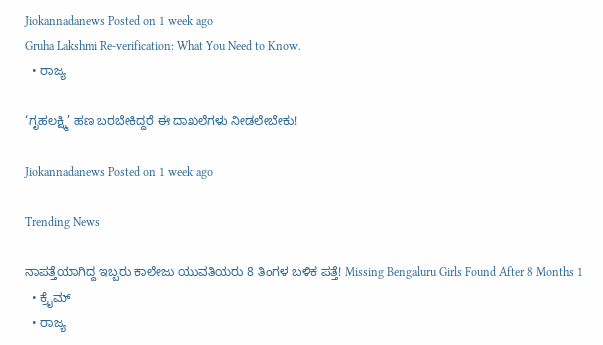Jiokannadanews Posted on 1 week ago
Gruha Lakshmi Re-verification: What You Need to Know.
  • ರಾಜ್ಯ

‘ಗೃಹಲಕ್ಷ್ಮಿ’ ಹಣ ಬರಬೇಕಿದ್ದರೆ ಈ ದಾಖಲೆಗಳು ನೀಡಲೇಬೇಕು!

Jiokannadanews Posted on 1 week ago

Trending News

ನಾಪತ್ತೆಯಾಗಿದ್ದ ಇಬ್ಬರು ಕಾಲೇಜು ಯುವತಿಯರು 8 ತಿಂಗಳ ಬಳಿಕ ಪತ್ತೆ! Missing Bengaluru Girls Found After 8 Months 1
  • ಕ್ರೈಮ್
  • ರಾಜ್ಯ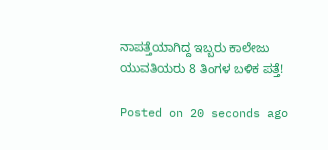ನಾಪತ್ತೆಯಾಗಿದ್ದ ಇಬ್ಬರು ಕಾಲೇಜು ಯುವತಿಯರು 8 ತಿಂಗಳ ಬಳಿಕ ಪತ್ತೆ!

Posted on 20 seconds ago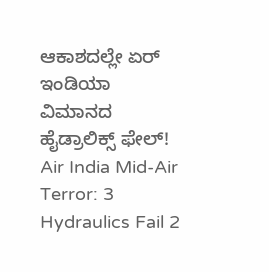ಆಕಾಶದಲ್ಲೇ ಏರ್ ಇಂಡಿಯಾ ವಿಮಾನದ ಹೈಡ್ರಾಲಿಕ್ಸ್ ಫೇಲ್! Air India Mid-Air Terror: 3 Hydraulics Fail 2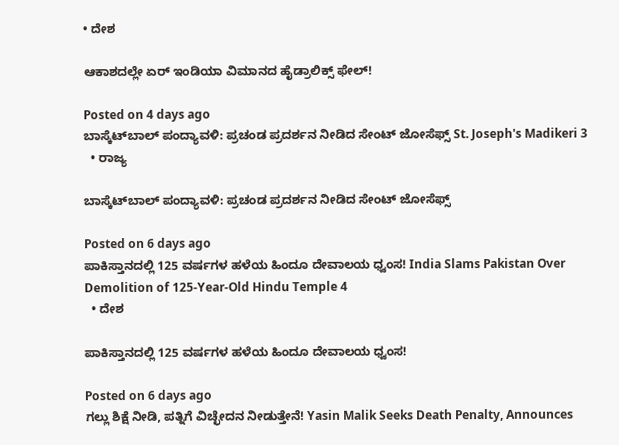• ದೇಶ

ಆಕಾಶದಲ್ಲೇ ಏರ್ ಇಂಡಿಯಾ ವಿಮಾನದ ಹೈಡ್ರಾಲಿಕ್ಸ್ ಫೇಲ್!

Posted on 4 days ago
ಬಾಸ್ಕೆಟ್‌ಬಾಲ್ ಪಂದ್ಯಾವಳಿ: ಪ್ರಚಂಡ ಪ್ರದರ್ಶನ ನೀಡಿದ ಸೇಂಟ್ ಜೋಸೆಫ್ಸ್ St. Joseph's Madikeri 3
  • ರಾಜ್ಯ

ಬಾಸ್ಕೆಟ್‌ಬಾಲ್ ಪಂದ್ಯಾವಳಿ: ಪ್ರಚಂಡ ಪ್ರದರ್ಶನ ನೀಡಿದ ಸೇಂಟ್ ಜೋಸೆಫ್ಸ್

Posted on 6 days ago
ಪಾಕಿಸ್ತಾನದಲ್ಲಿ 125 ವರ್ಷಗಳ ಹಳೆಯ ಹಿಂದೂ ದೇವಾಲಯ ಧ್ವಂಸ! India Slams Pakistan Over Demolition of 125-Year-Old Hindu Temple 4
  • ದೇಶ

ಪಾಕಿಸ್ತಾನದಲ್ಲಿ 125 ವರ್ಷಗಳ ಹಳೆಯ ಹಿಂದೂ ದೇವಾಲಯ ಧ್ವಂಸ!

Posted on 6 days ago
ಗಲ್ಲು ಶಿಕ್ಷೆ ನೀಡಿ, ಪತ್ನಿಗೆ ವಿಚ್ಛೇದನ ನೀಡುತ್ತೇನೆ! Yasin Malik Seeks Death Penalty, Announces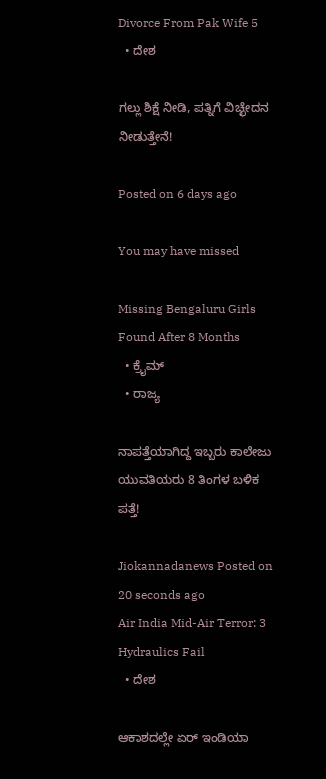Divorce From Pak Wife 5
  • ದೇಶ

ಗಲ್ಲು ಶಿಕ್ಷೆ ನೀಡಿ, ಪತ್ನಿಗೆ ವಿಚ್ಛೇದನ ನೀಡುತ್ತೇನೆ!

Posted on 6 days ago

You may have missed

Missing Bengaluru Girls Found After 8 Months
  • ಕ್ರೈಮ್
  • ರಾಜ್ಯ

ನಾಪತ್ತೆಯಾಗಿದ್ದ ಇಬ್ಬರು ಕಾಲೇಜು ಯುವತಿಯರು 8 ತಿಂಗಳ ಬಳಿಕ ಪತ್ತೆ!

Jiokannadanews Posted on 20 seconds ago
Air India Mid-Air Terror: 3 Hydraulics Fail
  • ದೇಶ

ಆಕಾಶದಲ್ಲೇ ಏರ್ ಇಂಡಿಯಾ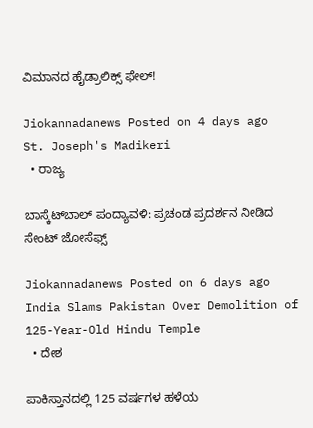ವಿಮಾನದ ಹೈಡ್ರಾಲಿಕ್ಸ್ ಫೇಲ್!

Jiokannadanews Posted on 4 days ago
St. Joseph's Madikeri
  • ರಾಜ್ಯ

ಬಾಸ್ಕೆಟ್‌ಬಾಲ್ ಪಂದ್ಯಾವಳಿ: ಪ್ರಚಂಡ ಪ್ರದರ್ಶನ ನೀಡಿದ ಸೇಂಟ್ ಜೋಸೆಫ್ಸ್

Jiokannadanews Posted on 6 days ago
India Slams Pakistan Over Demolition of 125-Year-Old Hindu Temple
  • ದೇಶ

ಪಾಕಿಸ್ತಾನದಲ್ಲಿ 125 ವರ್ಷಗಳ ಹಳೆಯ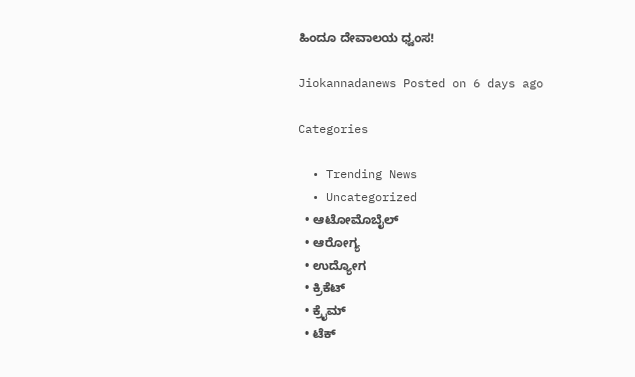ಹಿಂದೂ ದೇವಾಲಯ ಧ್ವಂಸ!

Jiokannadanews Posted on 6 days ago

Categories

  • Trending News
  • Uncategorized
  • ಆಟೋಮೊಬೈಲ್
  • ಆರೋಗ್ಯ
  • ಉದ್ಯೋಗ
  • ಕ್ರಿಕೆಟ್
  • ಕ್ರೈಮ್
  • ಟೆಕ್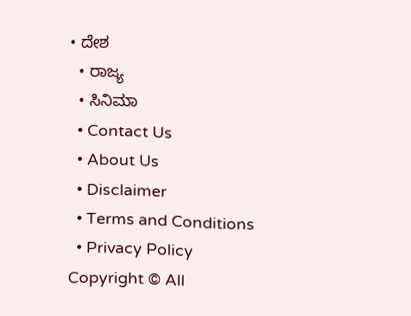• ದೇಶ
  • ರಾಜ್ಯ
  • ಸಿನಿಮಾ
  • Contact Us
  • About Us
  • Disclaimer
  • Terms and Conditions
  • Privacy Policy
Copyright © All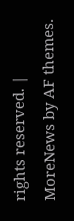rights reserved. | MoreNews by AF themes.